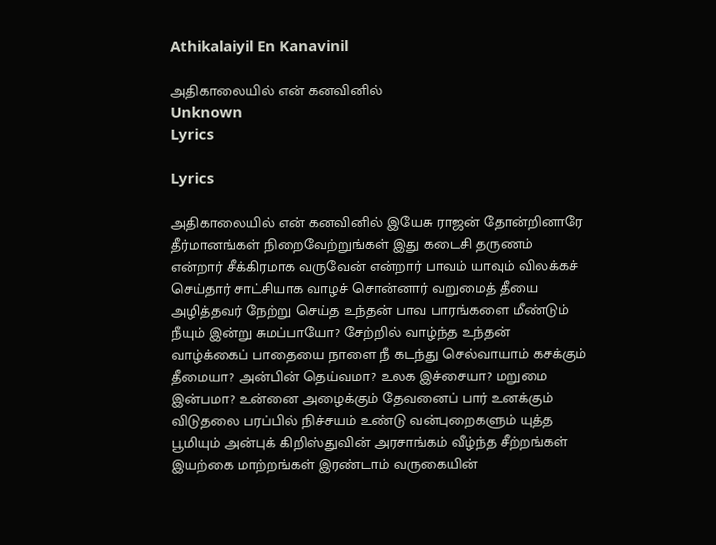Athikalaiyil En Kanavinil

அதிகாலையில் என் கனவினில்
Unknown
Lyrics

Lyrics

அதிகாலையில் என் கனவினில் இயேசு ராஜன் தோன்றினாரே தீர்மானங்கள் நிறைவேற்றுங்கள் இது கடைசி தருணம் என்றார் சீக்கிரமாக வருவேன் என்றார் பாவம் யாவும் விலக்கச் செய்தார் சாட்சியாக வாழச் சொன்னார் வறுமைத் தீயை அழித்தவர் நேற்று செய்த உந்தன் பாவ பாரங்களை மீண்டும் நீயும் இன்று சுமப்பாயோ? சேற்றில் வாழ்ந்த உந்தன் வாழ்க்கைப் பாதையை நாளை நீ கடந்து செல்வாயாம் கசக்கும் தீமையா? அன்பின் தெய்வமா? உலக இச்சையா? மறுமை இன்பமா? உன்னை அழைக்கும் தேவனைப் பார் உனக்கும் விடுதலை பரப்பில் நிச்சயம் உண்டு வன்புறைகளும் யுத்த பூமியும் அன்புக் கிறிஸ்துவின் அரசாங்கம் வீழ்ந்த சீற்றங்கள் இயற்கை மாற்றங்கள் இரண்டாம் வருகையின்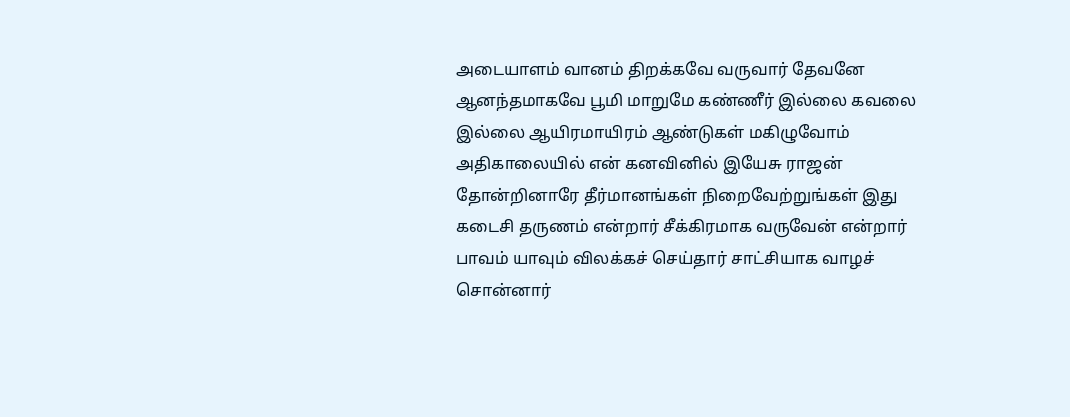அடையாளம் வானம் திறக்கவே வருவார் தேவனே ஆனந்தமாகவே பூமி மாறுமே கண்ணீர் இல்லை கவலை இல்லை ஆயிரமாயிரம் ஆண்டுகள் மகிழுவோம் அதிகாலையில் என் கனவினில் இயேசு ராஜன் தோன்றினாரே தீர்மானங்கள் நிறைவேற்றுங்கள் இது கடைசி தருணம் என்றார் சீக்கிரமாக வருவேன் என்றார் பாவம் யாவும் விலக்கச் செய்தார் சாட்சியாக வாழச் சொன்னார்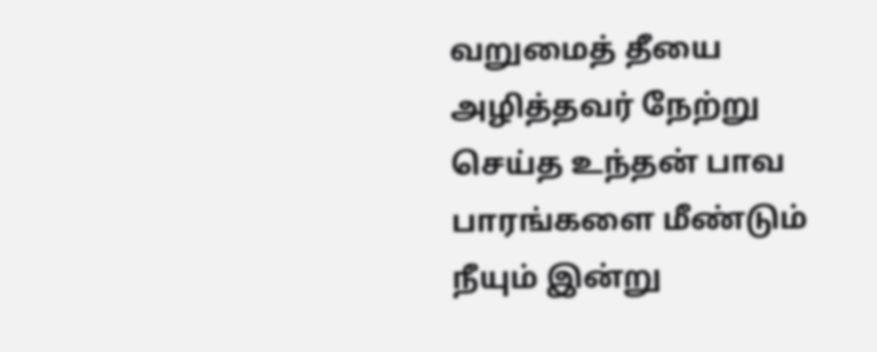வறுமைத் தீயை அழித்தவர் நேற்று செய்த உந்தன் பாவ பாரங்களை மீண்டும் நீயும் இன்று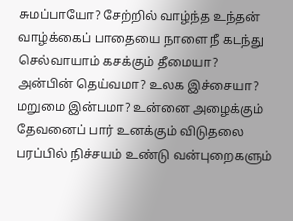சுமப்பாயோ? சேற்றில் வாழ்ந்த உந்தன் வாழ்க்கைப் பாதையை நாளை நீ கடந்து செல்வாயாம் கசக்கும் தீமையா? அன்பின் தெய்வமா? உலக இச்சையா? மறுமை இன்பமா? உன்னை அழைக்கும் தேவனைப் பார் உனக்கும் விடுதலை பரப்பில் நிச்சயம் உண்டு வன்புறைகளும்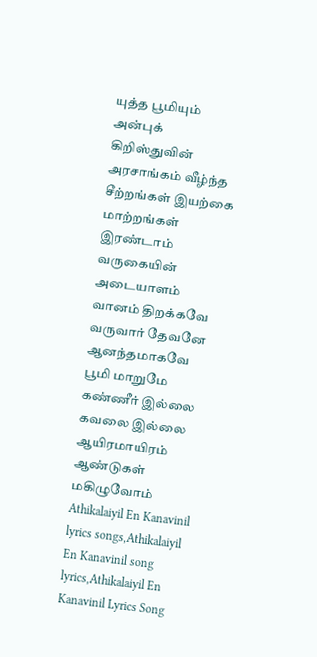யுத்த பூமியும் அன்புக் கிறிஸ்துவின் அரசாங்கம் வீழ்ந்த சீற்றங்கள் இயற்கை மாற்றங்கள் இரண்டாம் வருகையின் அடையாளம் வானம் திறக்கவே வருவார் தேவனே ஆனந்தமாகவே பூமி மாறுமே கண்ணீர் இல்லை கவலை இல்லை ஆயிரமாயிரம் ஆண்டுகள் மகிழுவோம் Athikalaiyil En Kanavinil lyrics songs,Athikalaiyil En Kanavinil song lyrics,Athikalaiyil En Kanavinil Lyrics Song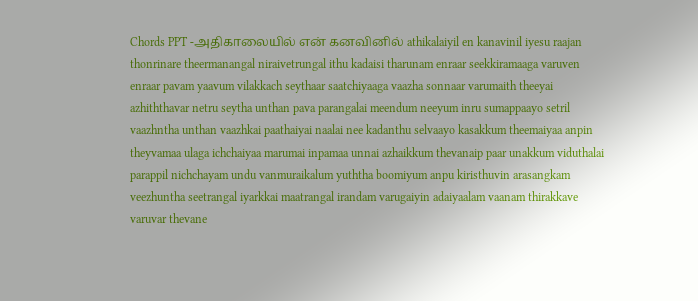Chords PPT -அதிகாலையில் என் கனவினில் athikalaiyil en kanavinil iyesu raajan thonrinare theermanangal niraivetrungal ithu kadaisi tharunam enraar seekkiramaaga varuven enraar pavam yaavum vilakkach seythaar saatchiyaaga vaazha sonnaar varumaith theeyai azhiththavar netru seytha unthan pava parangalai meendum neeyum inru sumappaayo setril vaazhntha unthan vaazhkai paathaiyai naalai nee kadanthu selvaayo kasakkum theemaiyaa anpin theyvamaa ulaga ichchaiyaa marumai inpamaa unnai azhaikkum thevanaip paar unakkum viduthalai parappil nichchayam undu vanmuraikalum yuththa boomiyum anpu kiristhuvin arasangkam veezhuntha seetrangal iyarkkai maatrangal irandam varugaiyin adaiyaalam vaanam thirakkave varuvar thevane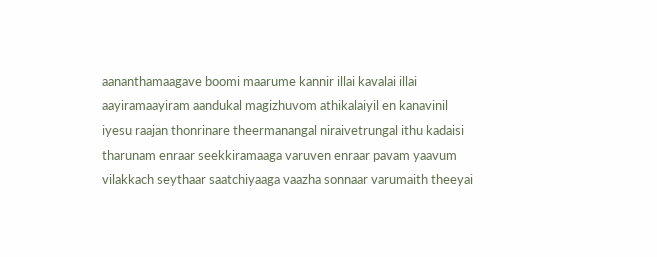aananthamaagave boomi maarume kannir illai kavalai illai aayiramaayiram aandukal magizhuvom athikalaiyil en kanavinil iyesu raajan thonrinare theermanangal niraivetrungal ithu kadaisi tharunam enraar seekkiramaaga varuven enraar pavam yaavum vilakkach seythaar saatchiyaaga vaazha sonnaar varumaith theeyai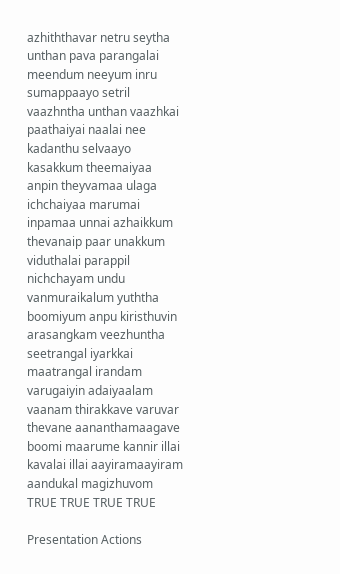azhiththavar netru seytha unthan pava parangalai meendum neeyum inru sumappaayo setril vaazhntha unthan vaazhkai paathaiyai naalai nee kadanthu selvaayo kasakkum theemaiyaa anpin theyvamaa ulaga ichchaiyaa marumai inpamaa unnai azhaikkum thevanaip paar unakkum viduthalai parappil nichchayam undu vanmuraikalum yuththa boomiyum anpu kiristhuvin arasangkam veezhuntha seetrangal iyarkkai maatrangal irandam varugaiyin adaiyaalam vaanam thirakkave varuvar thevane aananthamaagave boomi maarume kannir illai kavalai illai aayiramaayiram aandukal magizhuvom TRUE TRUE TRUE TRUE

Presentation Actions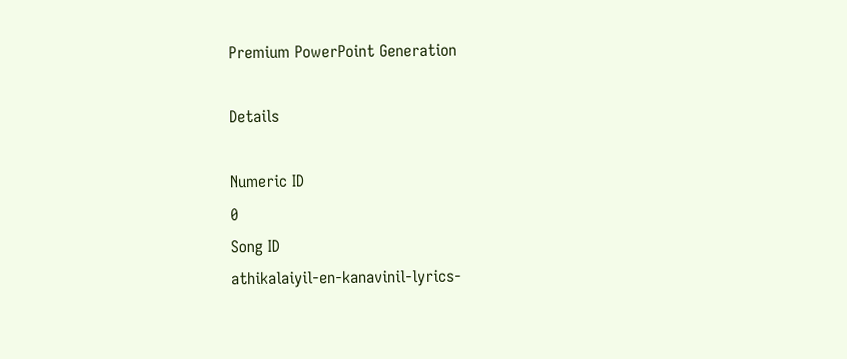Premium PowerPoint Generation

Details

Numeric ID
0
Song ID
athikalaiyil-en-kanavinil-lyrics-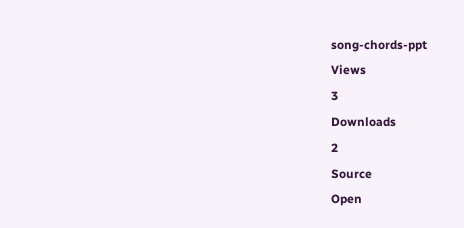song-chords-ppt
Views
3
Downloads
2
Source
Open